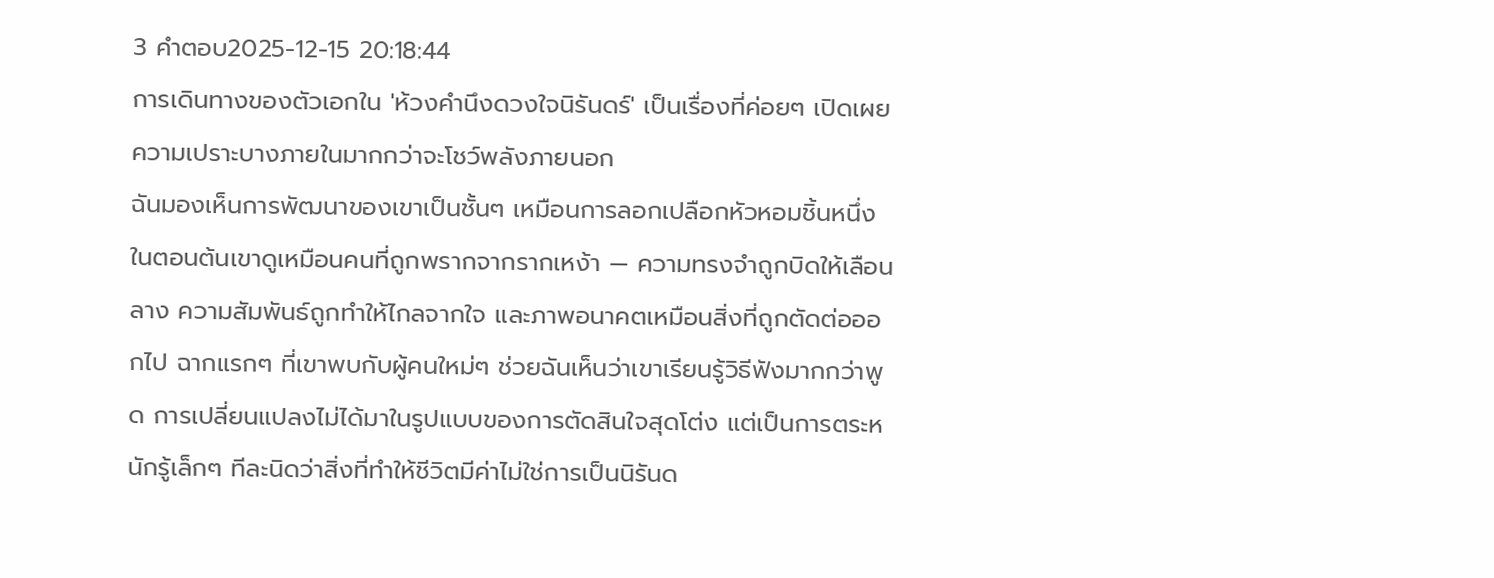3 คำตอบ2025-12-15 20:18:44
การเดินทางของตัวเอกใน 'ห้วงคำนึงดวงใจนิรันดร์' เป็นเรื่องที่ค่อยๆ เปิดเผยความเปราะบางภายในมากกว่าจะโชว์พลังภายนอก
ฉันมองเห็นการพัฒนาของเขาเป็นชั้นๆ เหมือนการลอกเปลือกหัวหอมชิ้นหนึ่งในตอนต้นเขาดูเหมือนคนที่ถูกพรากจากรากเหง้า — ความทรงจำถูกบิดให้เลือนลาง ความสัมพันธ์ถูกทำให้ไกลจากใจ และภาพอนาคตเหมือนสิ่งที่ถูกตัดต่อออกไป ฉากแรกๆ ที่เขาพบกับผู้คนใหม่ๆ ช่วยฉันเห็นว่าเขาเรียนรู้วิธีฟังมากกว่าพูด การเปลี่ยนแปลงไม่ได้มาในรูปแบบของการตัดสินใจสุดโต่ง แต่เป็นการตระหนักรู้เล็กๆ ทีละนิดว่าสิ่งที่ทำให้ชีวิตมีค่าไม่ใช่การเป็นนิรันด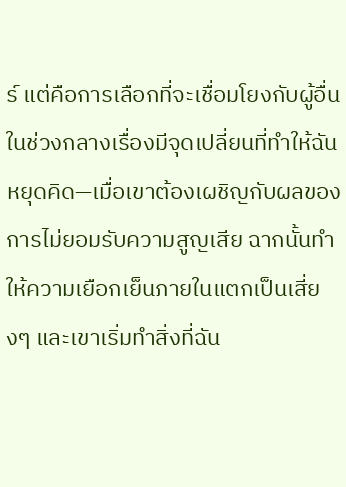ร์ แต่คือการเลือกที่จะเชื่อมโยงกับผู้อื่น
ในช่วงกลางเรื่องมีจุดเปลี่ยนที่ทำให้ฉันหยุดคิด—เมื่อเขาต้องเผชิญกับผลของการไม่ยอมรับความสูญเสีย ฉากนั้นทำให้ความเยือกเย็นภายในแตกเป็นเสี่ยงๆ และเขาเริ่มทำสิ่งที่ฉัน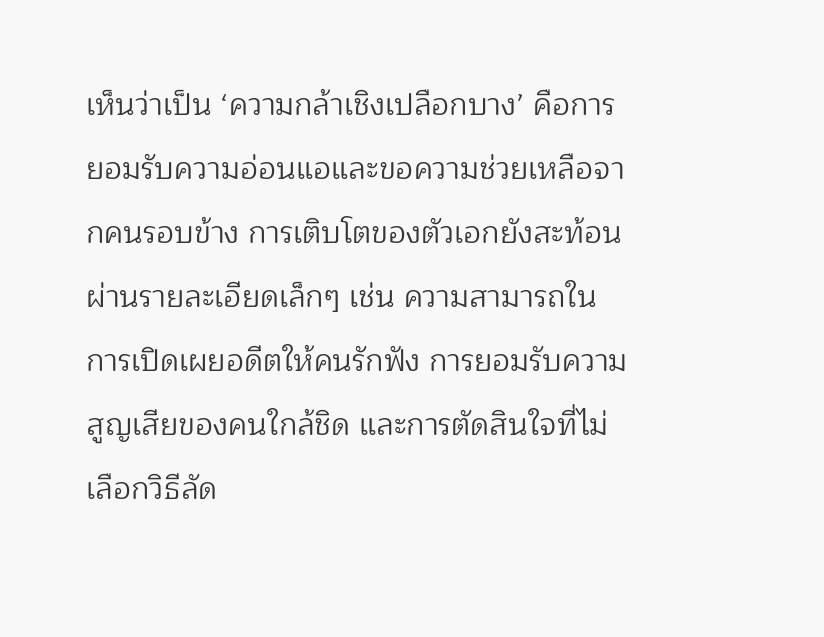เห็นว่าเป็น ‘ความกล้าเชิงเปลือกบาง’ คือการยอมรับความอ่อนแอและขอความช่วยเหลือจากคนรอบข้าง การเติบโตของตัวเอกยังสะท้อนผ่านรายละเอียดเล็กๆ เช่น ความสามารถในการเปิดเผยอดีตให้คนรักฟัง การยอมรับความสูญเสียของคนใกล้ชิด และการตัดสินใจที่ไม่เลือกวิธีลัด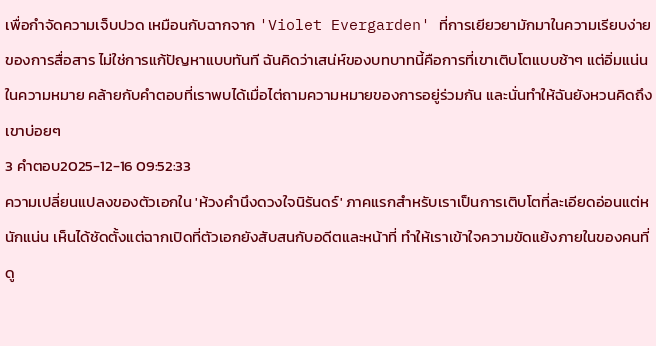เพื่อกำจัดความเจ็บปวด เหมือนกับฉากจาก 'Violet Evergarden' ที่การเยียวยามักมาในความเรียบง่ายของการสื่อสาร ไม่ใช่การแก้ปัญหาแบบทันที ฉันคิดว่าเสน่ห์ของบทบาทนี้คือการที่เขาเติบโตแบบช้าๆ แต่อิ่มแน่นในความหมาย คล้ายกับคำตอบที่เราพบได้เมื่อไต่ถามความหมายของการอยู่ร่วมกัน และนั่นทำให้ฉันยังหวนคิดถึงเขาบ่อยๆ
3 คำตอบ2025-12-16 09:52:33
ความเปลี่ยนแปลงของตัวเอกใน 'ห้วงคํานึงดวงใจนิรันดร์' ภาคแรกสำหรับเราเป็นการเติบโตที่ละเอียดอ่อนแต่หนักแน่น เห็นได้ชัดตั้งแต่ฉากเปิดที่ตัวเอกยังสับสนกับอดีตและหน้าที่ ทำให้เราเข้าใจความขัดแย้งภายในของคนที่ดู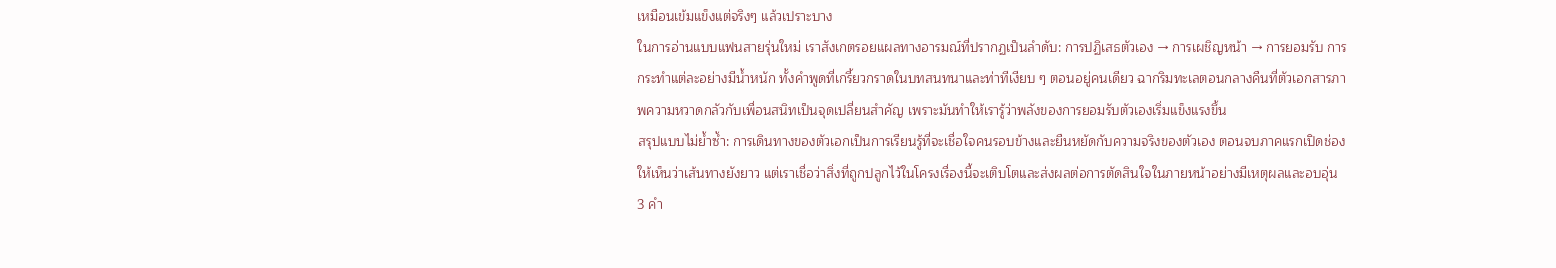เหมือนเข้มแข็งแต่จริงๆ แล้วเปราะบาง
ในการอ่านแบบแฟนสายรุ่นใหม่ เราสังเกตรอยแผลทางอารมณ์ที่ปรากฏเป็นลำดับ: การปฏิเสธตัวเอง → การเผชิญหน้า → การยอมรับ การกระทำแต่ละอย่างมีน้ำหนัก ทั้งคำพูดที่เกรี้ยวกราดในบทสนทนาและท่าทีเงียบ ๆ ตอนอยู่คนเดียว ฉากริมทะเลตอนกลางคืนที่ตัวเอกสารภาพความหวาดกลัวกับเพื่อนสนิทเป็นจุดเปลี่ยนสำคัญ เพราะมันทำให้เรารู้ว่าพลังของการยอมรับตัวเองเริ่มแข็งแรงขึ้น
สรุปแบบไม่ย้ำซ้ำ: การเดินทางของตัวเอกเป็นการเรียนรู้ที่จะเชื่อใจคนรอบข้างและยืนหยัดกับความจริงของตัวเอง ตอนจบภาคแรกเปิดช่องให้เห็นว่าเส้นทางยังยาว แต่เราเชื่อว่าสิ่งที่ถูกปลูกไว้ในโครงเรื่องนี้จะเติบโตและส่งผลต่อการตัดสินใจในภายหน้าอย่างมีเหตุผลและอบอุ่น
3 คำ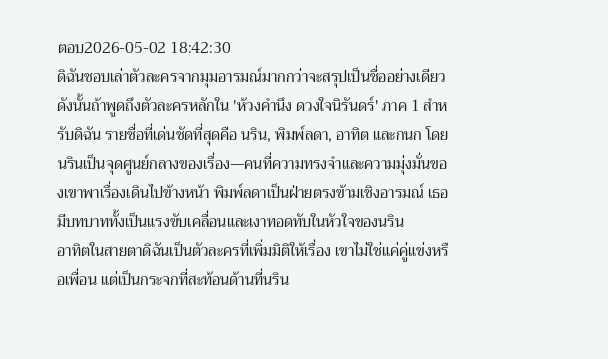ตอบ2026-05-02 18:42:30
ดิฉันชอบเล่าตัวละครจากมุมอารมณ์มากกว่าจะสรุปเป็นชื่ออย่างเดียว ดังนั้นถ้าพูดถึงตัวละครหลักใน 'ห้วงคำนึง ดวงใจนิรันดร์' ภาค 1 สำหรับดิฉัน รายชื่อที่เด่นชัดที่สุดคือ นริน, พิมพ์ลดา, อาทิต และกนก โดยนรินเป็นจุดศูนย์กลางของเรื่อง—คนที่ความทรงจำและความมุ่งมั่นของเขาพาเรื่องเดินไปข้างหน้า พิมพ์ลดาเป็นฝ่ายตรงข้ามเชิงอารมณ์ เธอมีบทบาททั้งเป็นแรงขับเคลื่อนและเงาทอดทับในหัวใจของนริน
อาทิตในสายตาดิฉันเป็นตัวละครที่เพิ่มมิติให้เรื่อง เขาไม่ใช่แค่คู่แข่งหรือเพื่อน แต่เป็นกระจกที่สะท้อนด้านที่นริน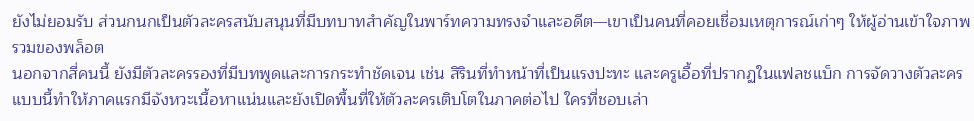ยังไม่ยอมรับ ส่วนกนกเป็นตัวละครสนับสนุนที่มีบทบาทสำคัญในพาร์ทความทรงจำและอดีต—เขาเป็นคนที่คอยเชื่อมเหตุการณ์เก่าๆ ให้ผู้อ่านเข้าใจภาพรวมของพล็อต
นอกจากสี่คนนี้ ยังมีตัวละครรองที่มีบทพูดและการกระทำชัดเจน เช่น สิรินที่ทำหน้าที่เป็นแรงปะทะ และครูเอื้อที่ปรากฏในแฟลชแบ็ก การจัดวางตัวละครแบบนี้ทำให้ภาคแรกมีจังหวะเนื้อหาแน่นและยังเปิดพื้นที่ให้ตัวละครเติบโตในภาคต่อไป ใครที่ชอบเล่า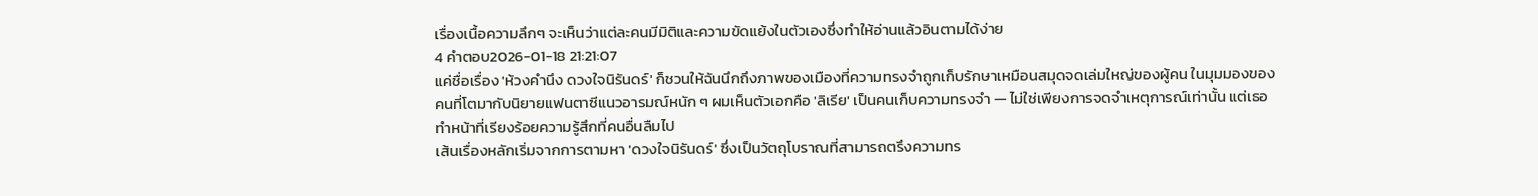เรื่องเนื้อความลึกๆ จะเห็นว่าแต่ละคนมีมิติและความขัดแย้งในตัวเองซึ่งทำให้อ่านแล้วอินตามได้ง่าย
4 คำตอบ2026-01-18 21:21:07
แค่ชื่อเรื่อง 'ห้วงคํานึง ดวงใจนิรันดร์' ก็ชวนให้ฉันนึกถึงภาพของเมืองที่ความทรงจำถูกเก็บรักษาเหมือนสมุดจดเล่มใหญ่ของผู้คน ในมุมมองของคนที่โตมากับนิยายแฟนตาซีแนวอารมณ์หนัก ๆ ผมเห็นตัวเอกคือ 'ลิเรีย' เป็นคนเก็บความทรงจำ — ไม่ใช่เพียงการจดจำเหตุการณ์เท่านั้น แต่เธอทำหน้าที่เรียงร้อยความรู้สึกที่คนอื่นลืมไป
เส้นเรื่องหลักเริ่มจากการตามหา 'ดวงใจนิรันดร์' ซึ่งเป็นวัตถุโบราณที่สามารถตรึงความทร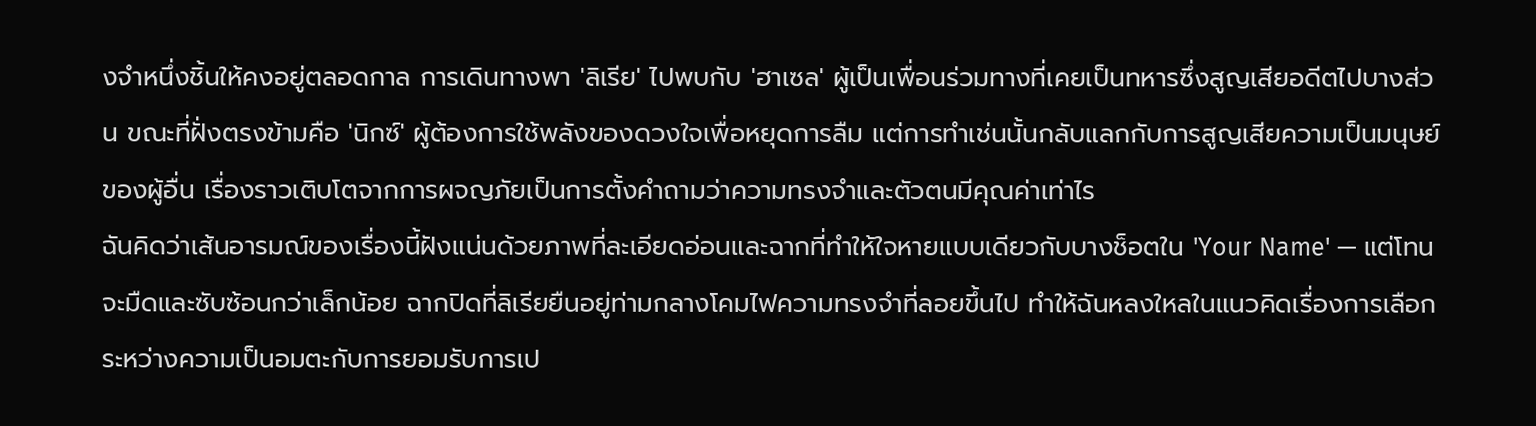งจำหนึ่งชิ้นให้คงอยู่ตลอดกาล การเดินทางพา 'ลิเรีย' ไปพบกับ 'ฮาเซล' ผู้เป็นเพื่อนร่วมทางที่เคยเป็นทหารซึ่งสูญเสียอดีตไปบางส่วน ขณะที่ฝั่งตรงข้ามคือ 'นิกซ์' ผู้ต้องการใช้พลังของดวงใจเพื่อหยุดการลืม แต่การทำเช่นนั้นกลับแลกกับการสูญเสียความเป็นมนุษย์ของผู้อื่น เรื่องราวเติบโตจากการผจญภัยเป็นการตั้งคำถามว่าความทรงจำและตัวตนมีคุณค่าเท่าไร
ฉันคิดว่าเส้นอารมณ์ของเรื่องนี้ฝังแน่นด้วยภาพที่ละเอียดอ่อนและฉากที่ทำให้ใจหายแบบเดียวกับบางช็อตใน 'Your Name' — แต่โทนจะมืดและซับซ้อนกว่าเล็กน้อย ฉากปิดที่ลิเรียยืนอยู่ท่ามกลางโคมไฟความทรงจำที่ลอยขึ้นไป ทำให้ฉันหลงใหลในแนวคิดเรื่องการเลือกระหว่างความเป็นอมตะกับการยอมรับการเป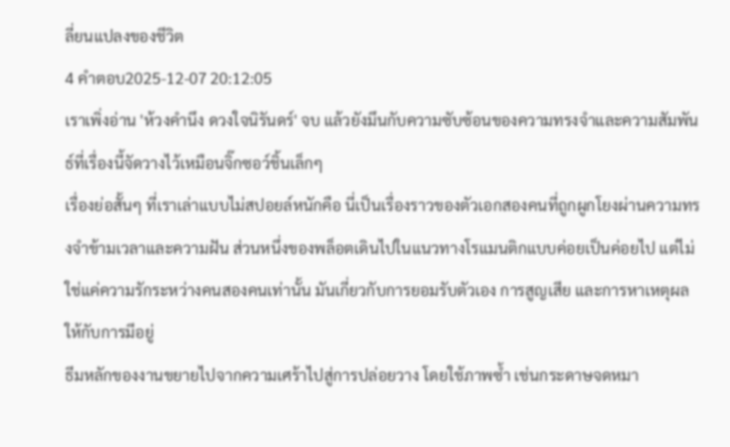ลี่ยนแปลงของชีวิต
4 คำตอบ2025-12-07 20:12:05
เราเพิ่งอ่าน 'ห้วงคำนึง ดวงใจนิรันดร์' จบ แล้วยังมึนกับความซับซ้อนของความทรงจำและความสัมพันธ์ที่เรื่องนี้จัดวางไว้เหมือนจิ๊กซอว์ชิ้นเล็กๆ
เรื่องย่อสั้นๆ ที่เราเล่าแบบไม่สปอยล์หนักคือ นี่เป็นเรื่องราวของตัวเอกสองคนที่ถูกผูกโยงผ่านความทรงจำข้ามเวลาและความฝัน ส่วนหนึ่งของพล็อตเดินไปในแนวทางโรแมนติกแบบค่อยเป็นค่อยไป แต่ไม่ใช่แค่ความรักระหว่างคนสองคนเท่านั้น มันเกี่ยวกับการยอมรับตัวเอง การสูญเสีย และการหาเหตุผลให้กับการมีอยู่
ธีมหลักของงานขยายไปจากความเศร้าไปสู่การปล่อยวาง โดยใช้ภาพซ้ำ เช่นกระดาษจดหมา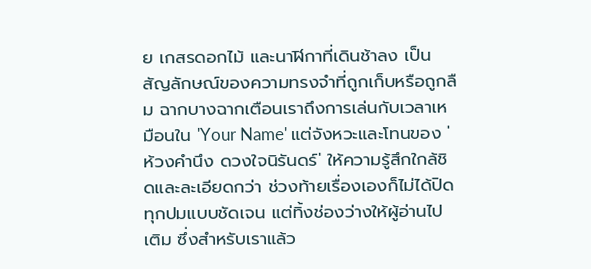ย เกสรดอกไม้ และนาฬิกาที่เดินช้าลง เป็นสัญลักษณ์ของความทรงจำที่ถูกเก็บหรือถูกลืม ฉากบางฉากเตือนเราถึงการเล่นกับเวลาเหมือนใน 'Your Name' แต่จังหวะและโทนของ 'ห้วงคำนึง ดวงใจนิรันดร์' ให้ความรู้สึกใกล้ชิดและละเอียดกว่า ช่วงท้ายเรื่องเองก็ไม่ได้ปิดทุกปมแบบชัดเจน แต่ทิ้งช่องว่างให้ผู้อ่านไปเติม ซึ่งสำหรับเราแล้ว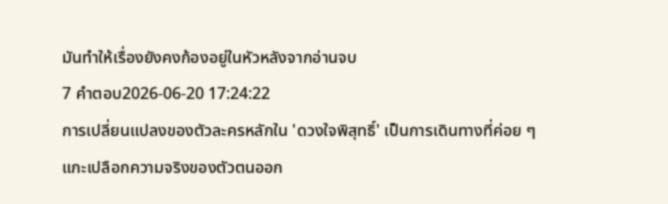มันทำให้เรื่องยังคงก้องอยู่ในหัวหลังจากอ่านจบ
7 คำตอบ2026-06-20 17:24:22
การเปลี่ยนแปลงของตัวละครหลักใน 'ดวงใจพิสุทธิ์' เป็นการเดินทางที่ค่อย ๆ แกะเปลือกความจริงของตัวตนออก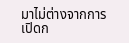มาไม่ต่างจากการเปิดก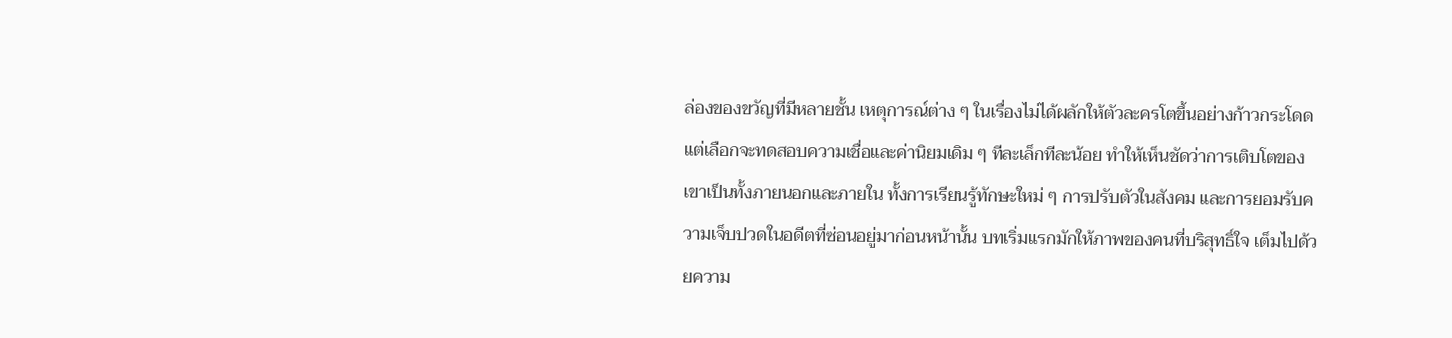ล่องของขวัญที่มีหลายชั้น เหตุการณ์ต่าง ๆ ในเรื่องไม่ได้ผลักให้ตัวละครโตขึ้นอย่างก้าวกระโดด แต่เลือกจะทดสอบความเชื่อและค่านิยมเดิม ๆ ทีละเล็กทีละน้อย ทำให้เห็นชัดว่าการเติบโตของเขาเป็นทั้งภายนอกและภายใน ทั้งการเรียนรู้ทักษะใหม่ ๆ การปรับตัวในสังคม และการยอมรับความเจ็บปวดในอดีตที่ซ่อนอยู่มาก่อนหน้านั้น บทเริ่มแรกมักให้ภาพของคนที่บริสุทธิ์ใจ เต็มไปด้วยความ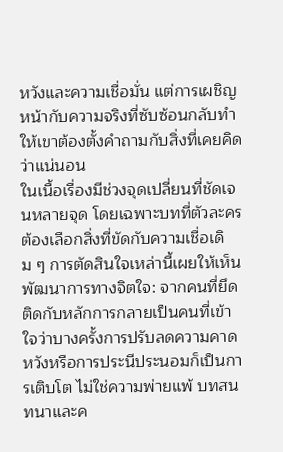หวังและความเชื่อมั่น แต่การเผชิญหน้ากับความจริงที่ซับซ้อนกลับทำให้เขาต้องตั้งคำถามกับสิ่งที่เคยคิดว่าแน่นอน
ในเนื้อเรื่องมีช่วงจุดเปลี่ยนที่ชัดเจนหลายจุด โดยเฉพาะบทที่ตัวละครต้องเลือกสิ่งที่ขัดกับความเชื่อเดิม ๆ การตัดสินใจเหล่านี้เผยให้เห็นพัฒนาการทางจิตใจ: จากคนที่ยึดติดกับหลักการกลายเป็นคนที่เข้าใจว่าบางครั้งการปรับลดความคาดหวังหรือการประนีประนอมก็เป็นการเติบโต ไม่ใช่ความพ่ายแพ้ บทสนทนาและค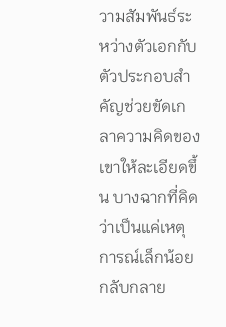วามสัมพันธ์ระหว่างตัวเอกกับตัวประกอบสำคัญช่วยขัดเกลาความคิดของเขาให้ละเอียดขึ้น บางฉากที่คิดว่าเป็นแค่เหตุการณ์เล็กน้อยกลับกลาย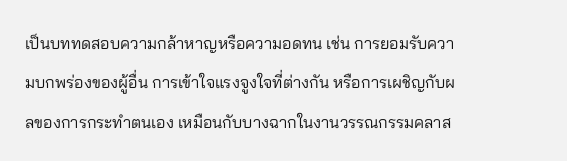เป็นบททดสอบความกล้าหาญหรือความอดทน เช่น การยอมรับความบกพร่องของผู้อื่น การเข้าใจแรงจูงใจที่ต่างกัน หรือการเผชิญกับผลของการกระทำตนเอง เหมือนกับบางฉากในงานวรรณกรรมคลาส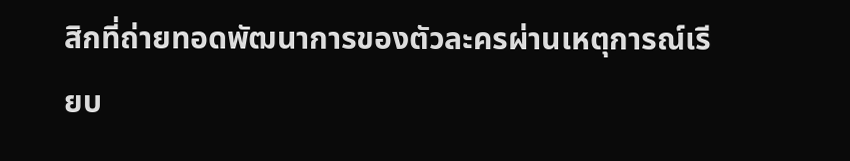สิกที่ถ่ายทอดพัฒนาการของตัวละครผ่านเหตุการณ์เรียบ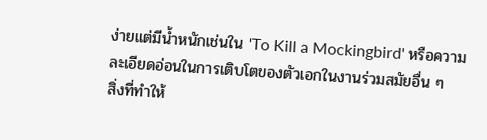ง่ายแต่มีน้ำหนักเช่นใน 'To Kill a Mockingbird' หรือความละเอียดอ่อนในการเติบโตของตัวเอกในงานร่วมสมัยอื่น ๆ
สิ่งที่ทำให้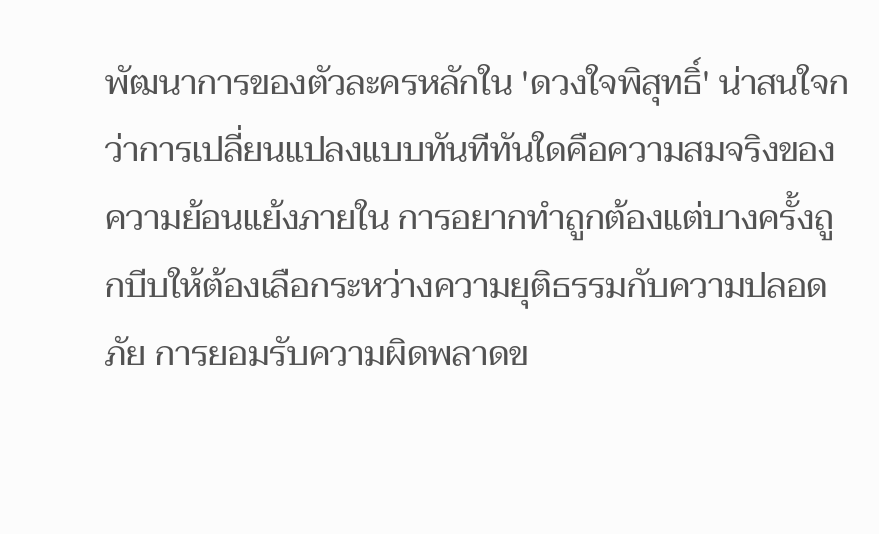พัฒนาการของตัวละครหลักใน 'ดวงใจพิสุทธิ์' น่าสนใจกว่าการเปลี่ยนแปลงแบบทันทีทันใดคือความสมจริงของความย้อนแย้งภายใน การอยากทำถูกต้องแต่บางครั้งถูกบีบให้ต้องเลือกระหว่างความยุติธรรมกับความปลอดภัย การยอมรับความผิดพลาดข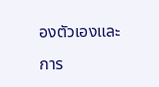องตัวเองและการ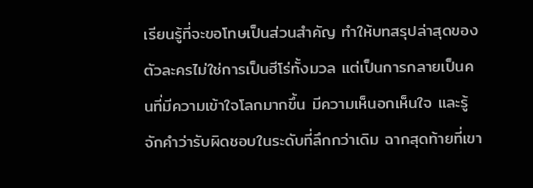เรียนรู้ที่จะขอโทษเป็นส่วนสำคัญ ทำให้บทสรุปล่าสุดของตัวละครไม่ใช่การเป็นฮีโร่ทั้งมวล แต่เป็นการกลายเป็นคนที่มีความเข้าใจโลกมากขึ้น มีความเห็นอกเห็นใจ และรู้จักคำว่ารับผิดชอบในระดับที่ลึกกว่าเดิม ฉากสุดท้ายที่เขา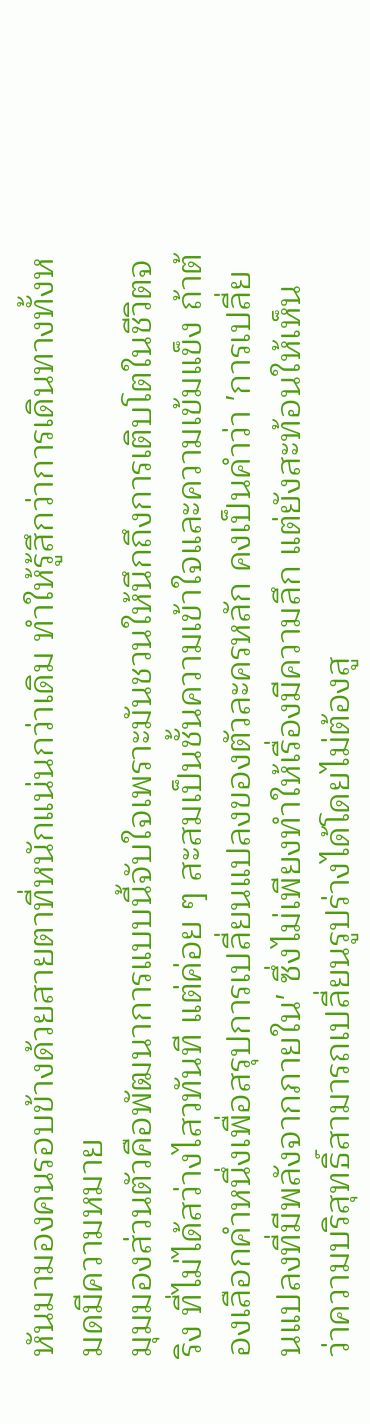หันมามองคนรอบข้างด้วยสายตาที่หนักแน่นกว่าเดิม ทำให้รู้สึกว่าการเดินทางทั้งหมดมีความหมาย
มุมมองส่วนตัวคือพัฒนาการแบบนี้จับใจเพราะมันชวนให้นึกถึงการเติบโตในชีวิตจริง ที่ไม่ได้สว่างไสวทันที แต่ค่อย ๆ สะสมเป็นชั้นความเข้าใจและความเข้มแข็ง ถ้าต้องเลือกคำหนึ่งเพื่อสรุปการเปลี่ยนแปลงของตัวละครหลัก คงเป็นคำว่า 'การเปลี่ยนแปลงที่มีพลังจากภายใน' ซึ่งไม่เพียงทำให้เรื่องมีความลึก แต่ยังสะท้อนให้เห็นว่าความบริสุทธิ์สามารถเปลี่ยนรูปร่างได้โดยไม่ต้องสู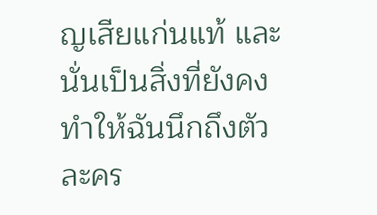ญเสียแก่นแท้ และนั่นเป็นสิ่งที่ยังคงทำให้ฉันนึกถึงตัวละคร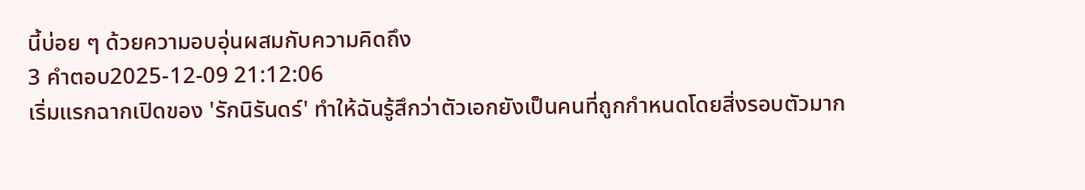นี้บ่อย ๆ ด้วยความอบอุ่นผสมกับความคิดถึง
3 คำตอบ2025-12-09 21:12:06
เริ่มแรกฉากเปิดของ 'รักนิรันดร์' ทำให้ฉันรู้สึกว่าตัวเอกยังเป็นคนที่ถูกกำหนดโดยสิ่งรอบตัวมาก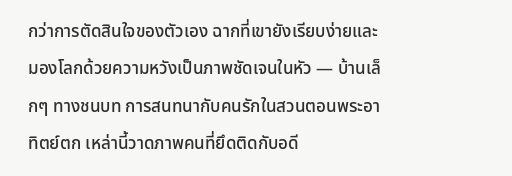กว่าการตัดสินใจของตัวเอง ฉากที่เขายังเรียบง่ายและมองโลกด้วยความหวังเป็นภาพชัดเจนในหัว — บ้านเล็กๆ ทางชนบท การสนทนากับคนรักในสวนตอนพระอาทิตย์ตก เหล่านี้วาดภาพคนที่ยึดติดกับอดี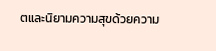ตและนิยามความสุขด้วยความ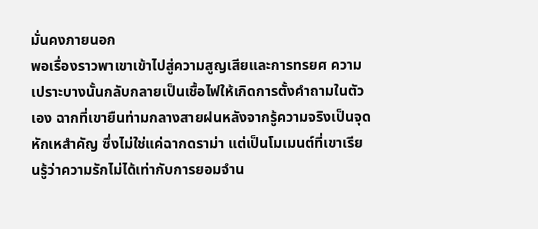มั่นคงภายนอก
พอเรื่องราวพาเขาเข้าไปสู่ความสูญเสียและการทรยศ ความเปราะบางนั้นกลับกลายเป็นเชื้อไฟให้เกิดการตั้งคำถามในตัวเอง ฉากที่เขายืนท่ามกลางสายฝนหลังจากรู้ความจริงเป็นจุดหักเหสำคัญ ซึ่งไม่ใช่แค่ฉากดราม่า แต่เป็นโมเมนต์ที่เขาเรียนรู้ว่าความรักไม่ได้เท่ากับการยอมจำน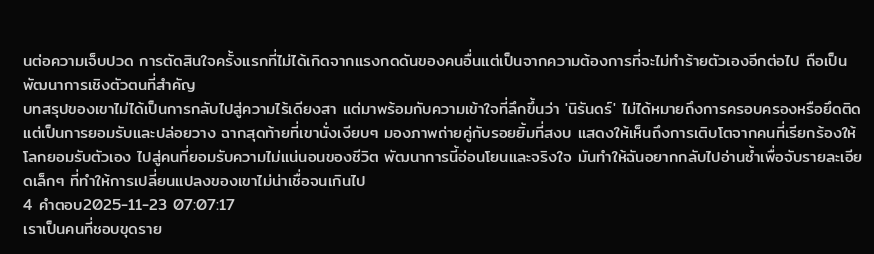นต่อความเจ็บปวด การตัดสินใจครั้งแรกที่ไม่ได้เกิดจากแรงกดดันของคนอื่นแต่เป็นจากความต้องการที่จะไม่ทำร้ายตัวเองอีกต่อไป ถือเป็นพัฒนาการเชิงตัวตนที่สำคัญ
บทสรุปของเขาไม่ได้เป็นการกลับไปสู่ความไร้เดียงสา แต่มาพร้อมกับความเข้าใจที่ลึกขึ้นว่า 'นิรันดร์' ไม่ได้หมายถึงการครอบครองหรือยึดติด แต่เป็นการยอมรับและปล่อยวาง ฉากสุดท้ายที่เขานั่งเงียบๆ มองภาพถ่ายคู่กับรอยยิ้มที่สงบ แสดงให้เห็นถึงการเติบโตจากคนที่เรียกร้องให้โลกยอมรับตัวเอง ไปสู่คนที่ยอมรับความไม่แน่นอนของชีวิต พัฒนาการนี้อ่อนโยนและจริงใจ มันทำให้ฉันอยากกลับไปอ่านซ้ำเพื่อจับรายละเอียดเล็กๆ ที่ทำให้การเปลี่ยนแปลงของเขาไม่น่าเชื่อจนเกินไป
4 คำตอบ2025-11-23 07:07:17
เราเป็นคนที่ชอบขุดราย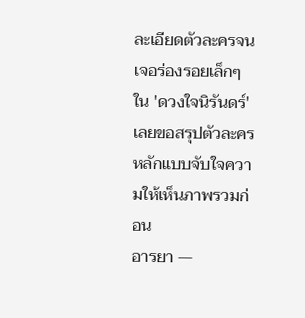ละเอียดตัวละครจนเจอร่องรอยเล็กๆ ใน 'ดวงใจนิรันดร์' เลยขอสรุปตัวละครหลักแบบจับใจความให้เห็นภาพรวมก่อน
อารยา —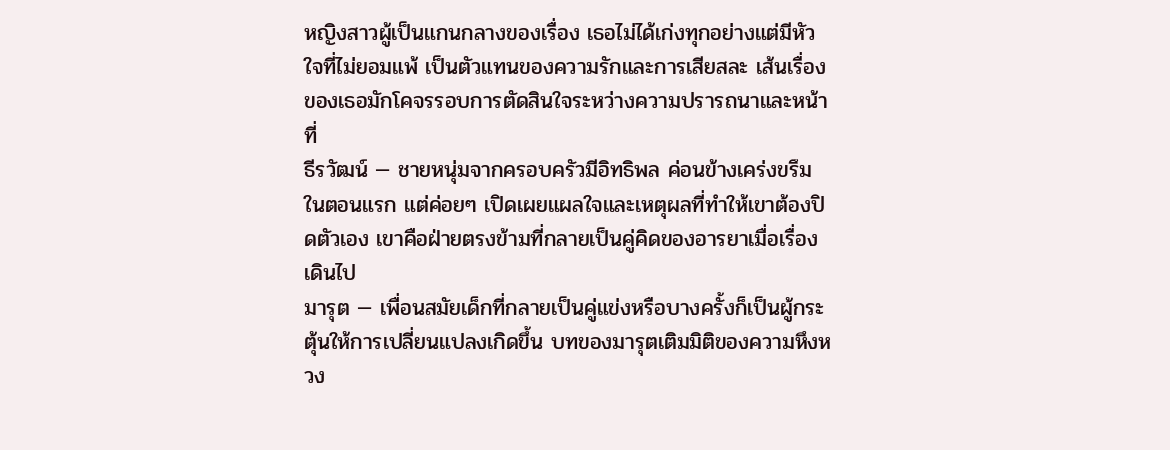หญิงสาวผู้เป็นแกนกลางของเรื่อง เธอไม่ได้เก่งทุกอย่างแต่มีหัวใจที่ไม่ยอมแพ้ เป็นตัวแทนของความรักและการเสียสละ เส้นเรื่องของเธอมักโคจรรอบการตัดสินใจระหว่างความปรารถนาและหน้าที่
ธีรวัฒน์ — ชายหนุ่มจากครอบครัวมีอิทธิพล ค่อนข้างเคร่งขรึมในตอนแรก แต่ค่อยๆ เปิดเผยแผลใจและเหตุผลที่ทำให้เขาต้องปิดตัวเอง เขาคือฝ่ายตรงข้ามที่กลายเป็นคู่คิดของอารยาเมื่อเรื่องเดินไป
มารุต — เพื่อนสมัยเด็กที่กลายเป็นคู่แข่งหรือบางครั้งก็เป็นผู้กระตุ้นให้การเปลี่ยนแปลงเกิดขึ้น บทของมารุตเติมมิติของความหึงหวง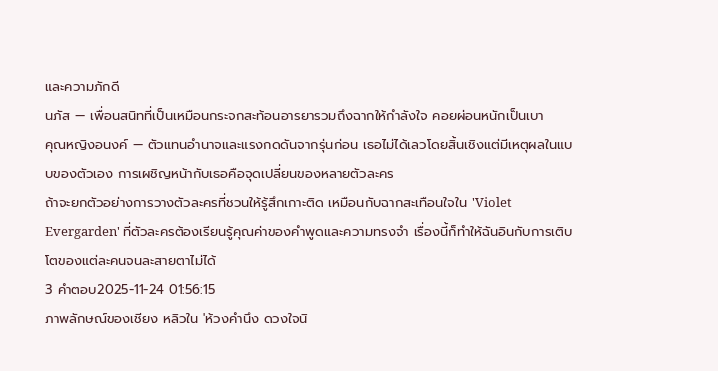และความภักดี
นภัส — เพื่อนสนิทที่เป็นเหมือนกระจกสะท้อนอารยารวมถึงฉากให้กำลังใจ คอยผ่อนหนักเป็นเบา
คุณหญิงอนงค์ — ตัวแทนอำนาจและแรงกดดันจากรุ่นก่อน เธอไม่ได้เลวโดยสิ้นเชิงแต่มีเหตุผลในแบบของตัวเอง การเผชิญหน้ากับเธอคือจุดเปลี่ยนของหลายตัวละคร
ถ้าจะยกตัวอย่างการวางตัวละครที่ชวนให้รู้สึกเกาะติด เหมือนกับฉากสะเทือนใจใน 'Violet Evergarden' ที่ตัวละครต้องเรียนรู้คุณค่าของคำพูดและความทรงจำ เรื่องนี้ก็ทำให้ฉันอินกับการเติบโตของแต่ละคนจนละสายตาไม่ได้
3 คำตอบ2025-11-24 01:56:15
ภาพลักษณ์ของเชียง หลิวใน 'ห้วงคำนึง ดวงใจนิ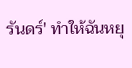รันดร์' ทำให้ฉันหยุ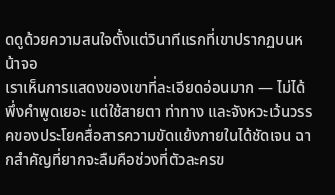ดดูด้วยความสนใจตั้งแต่วินาทีแรกที่เขาปรากฏบนหน้าจอ
เราเห็นการแสดงของเขาที่ละเอียดอ่อนมาก — ไม่ได้พึ่งคำพูดเยอะ แต่ใช้สายตา ท่าทาง และจังหวะเว้นวรรคของประโยคสื่อสารความขัดแย้งภายในได้ชัดเจน ฉากสำคัญที่ยากจะลืมคือช่วงที่ตัวละครข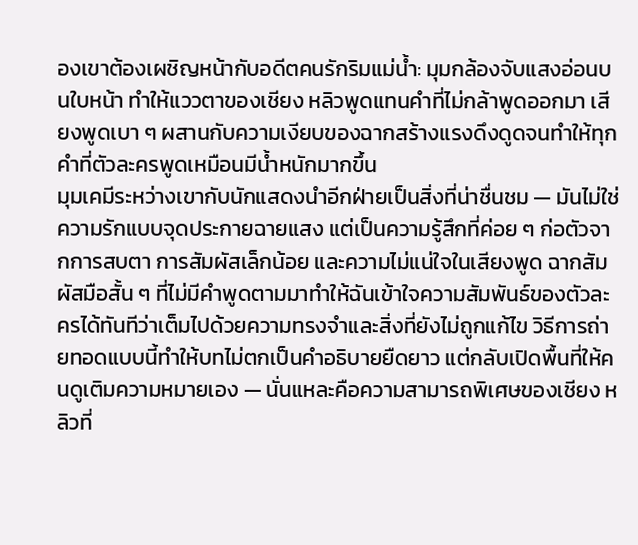องเขาต้องเผชิญหน้ากับอดีตคนรักริมแม่น้ำ: มุมกล้องจับแสงอ่อนบนใบหน้า ทำให้แววตาของเชียง หลิวพูดแทนคำที่ไม่กล้าพูดออกมา เสียงพูดเบา ๆ ผสานกับความเงียบของฉากสร้างแรงดึงดูดจนทำให้ทุกคำที่ตัวละครพูดเหมือนมีน้ำหนักมากขึ้น
มุมเคมีระหว่างเขากับนักแสดงนำอีกฝ่ายเป็นสิ่งที่น่าชื่นชม — มันไม่ใช่ความรักแบบจุดประกายฉายแสง แต่เป็นความรู้สึกที่ค่อย ๆ ก่อตัวจากการสบตา การสัมผัสเล็กน้อย และความไม่แน่ใจในเสียงพูด ฉากสัมผัสมือสั้น ๆ ที่ไม่มีคำพูดตามมาทำให้ฉันเข้าใจความสัมพันธ์ของตัวละครได้ทันทีว่าเต็มไปด้วยความทรงจำและสิ่งที่ยังไม่ถูกแก้ไข วิธีการถ่ายทอดแบบนี้ทำให้บทไม่ตกเป็นคำอธิบายยืดยาว แต่กลับเปิดพื้นที่ให้คนดูเติมความหมายเอง — นั่นแหละคือความสามารถพิเศษของเชียง หลิวที่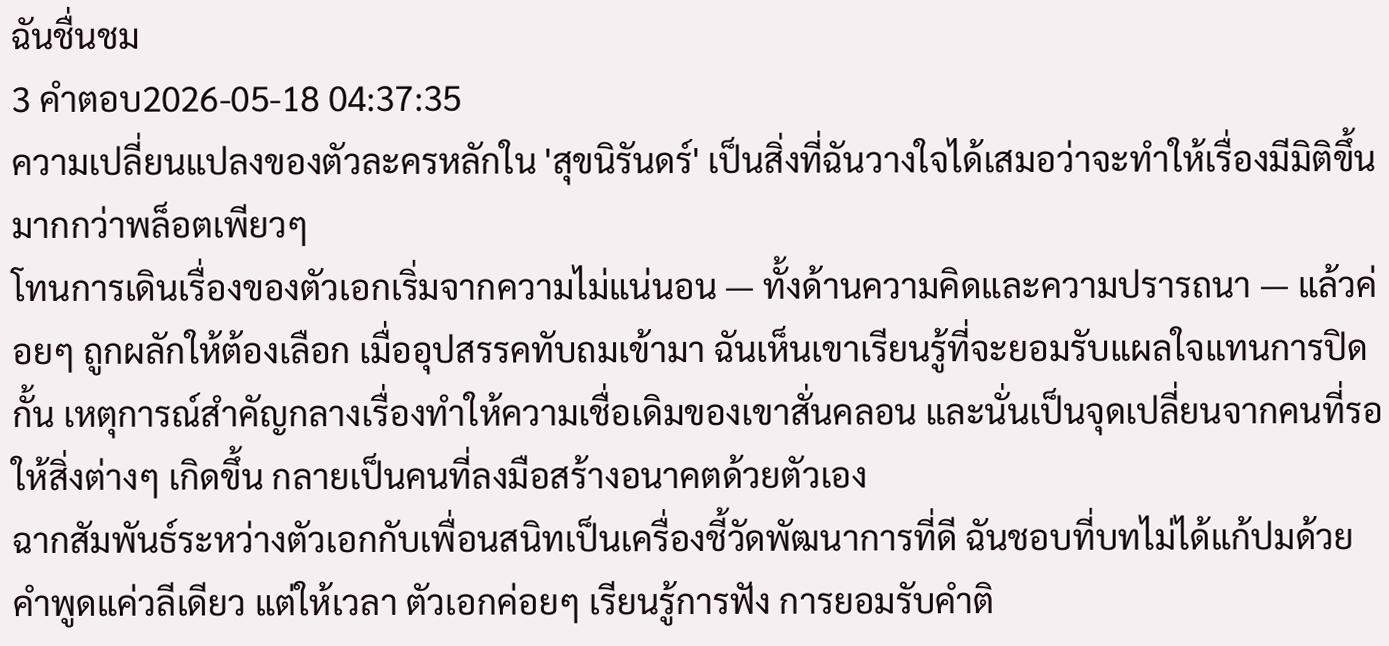ฉันชื่นชม
3 คำตอบ2026-05-18 04:37:35
ความเปลี่ยนแปลงของตัวละครหลักใน 'สุขนิรันดร์' เป็นสิ่งที่ฉันวางใจได้เสมอว่าจะทำให้เรื่องมีมิติขึ้นมากกว่าพล็อตเพียวๆ
โทนการเดินเรื่องของตัวเอกเริ่มจากความไม่แน่นอน — ทั้งด้านความคิดและความปรารถนา — แล้วค่อยๆ ถูกผลักให้ต้องเลือก เมื่ออุปสรรคทับถมเข้ามา ฉันเห็นเขาเรียนรู้ที่จะยอมรับแผลใจแทนการปิดกั้น เหตุการณ์สำคัญกลางเรื่องทำให้ความเชื่อเดิมของเขาสั่นคลอน และนั่นเป็นจุดเปลี่ยนจากคนที่รอให้สิ่งต่างๆ เกิดขึ้น กลายเป็นคนที่ลงมือสร้างอนาคตด้วยตัวเอง
ฉากสัมพันธ์ระหว่างตัวเอกกับเพื่อนสนิทเป็นเครื่องชี้วัดพัฒนาการที่ดี ฉันชอบที่บทไม่ได้แก้ปมด้วยคำพูดแค่วลีเดียว แต่ให้เวลา ตัวเอกค่อยๆ เรียนรู้การฟัง การยอมรับคำติ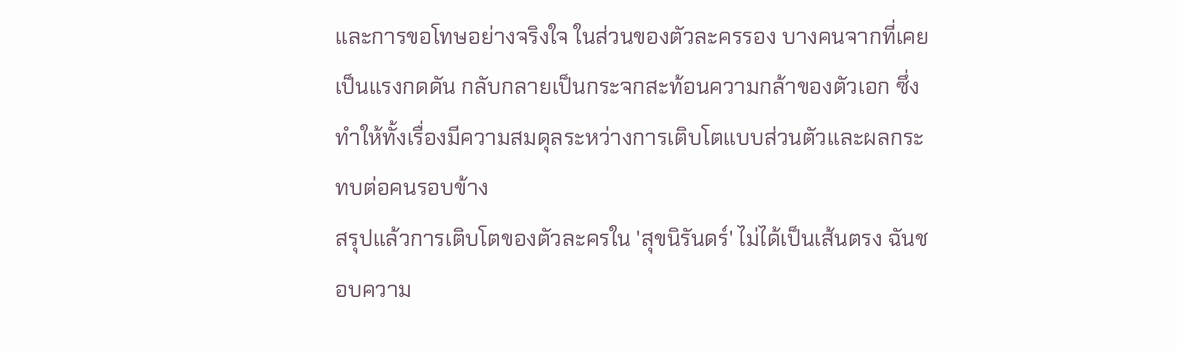และการขอโทษอย่างจริงใจ ในส่วนของตัวละครรอง บางคนจากที่เคยเป็นแรงกดดัน กลับกลายเป็นกระจกสะท้อนความกล้าของตัวเอก ซึ่งทำให้ทั้งเรื่องมีความสมดุลระหว่างการเติบโตแบบส่วนตัวและผลกระทบต่อคนรอบข้าง
สรุปแล้วการเติบโตของตัวละครใน 'สุขนิรันดร์' ไม่ได้เป็นเส้นตรง ฉันชอบความ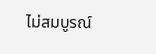ไม่สมบูรณ์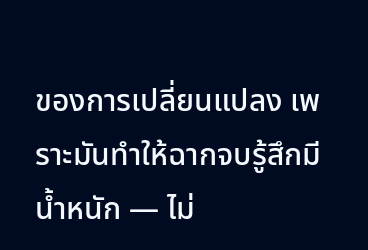ของการเปลี่ยนแปลง เพราะมันทำให้ฉากจบรู้สึกมีน้ำหนัก — ไม่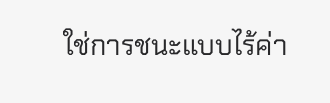ใช่การชนะแบบไร้ค่า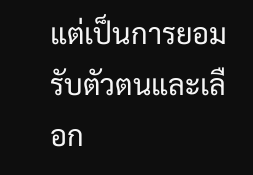แต่เป็นการยอมรับตัวตนและเลือก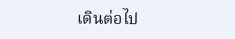เดินต่อไป